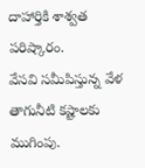దాహార్తికి శాశ్వత పరిష్కారం.
వేసవి సమీపిస్తున్న వేళ తాగునీటి కష్టాలకు ముగింపు.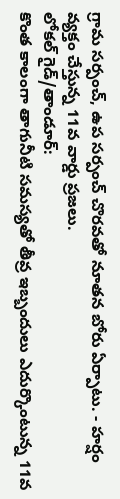గ్రామ సర్పంచ్, ఉప సర్పంచ్ చొరవతో నూతన బోరు ఏర్పాటు. - హర్షం వ్యక్తం చేస్తున్న 11వ వార్డు ప్రజలు.
లోకల్ గైడ్/తాండూర్:
కొంత కాలంగా తాగునీటి సమస్యతో తీవ్ర ఇబ్బందులు ఎదుర్కొంటున్న 11వ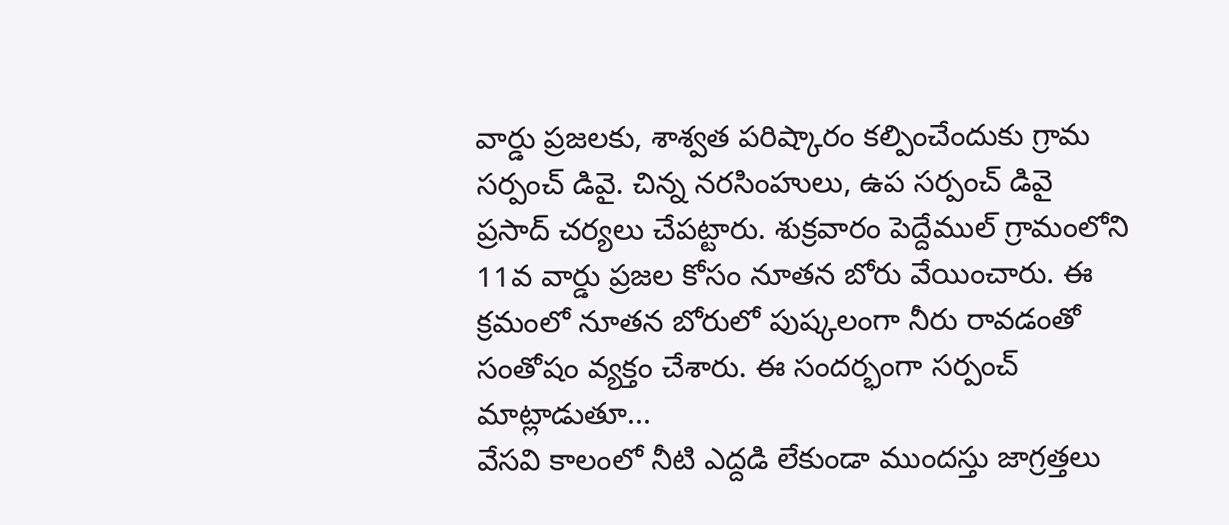వార్డు ప్రజలకు, శాశ్వత పరిష్కారం కల్పించేందుకు గ్రామ సర్పంచ్ డివై. చిన్న నరసింహులు, ఉప సర్పంచ్ డివై ప్రసాద్ చర్యలు చేపట్టారు. శుక్రవారం పెద్దేముల్ గ్రామంలోని 11వ వార్డు ప్రజల కోసం నూతన బోరు వేయించారు. ఈ క్రమంలో నూతన బోరులో పుష్కలంగా నీరు రావడంతో సంతోషం వ్యక్తం చేశారు. ఈ సందర్భంగా సర్పంచ్ మాట్లాడుతూ...
వేసవి కాలంలో నీటి ఎద్దడి లేకుండా ముందస్తు జాగ్రత్తలు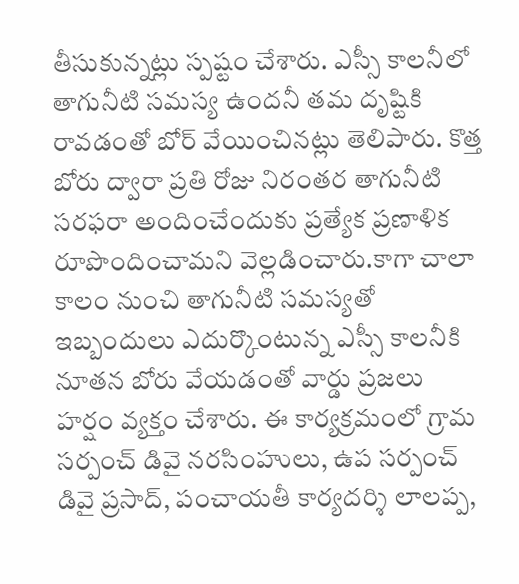తీసుకున్నట్లు స్పష్టం చేశారు. ఎస్సీ కాలనీలో తాగునీటి సమస్య ఉందనీ తమ దృష్టికి రావడంతో బోర్ వేయించినట్లు తెలిపారు. కొత్త బోరు ద్వారా ప్రతి రోజు నిరంతర తాగునీటి సరఫరా అందించేందుకు ప్రత్యేక ప్రణాళిక రూపొందించామని వెల్లడించారు.కాగా చాలా కాలం నుంచి తాగునీటి సమస్యతో ఇబ్బందులు ఎదుర్కొంటున్న ఎస్సీ కాలనీకి నూతన బోరు వేయడంతో వార్డు ప్రజలు హర్షం వ్యక్తం చేశారు. ఈ కార్యక్రమంలో గ్రామ సర్పంచ్ డివై నరసింహులు, ఉప సర్పంచ్ డివై ప్రసాద్, పంచాయతీ కార్యదర్శి లాలప్ప,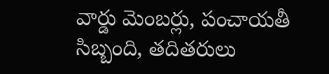వార్డు మెంబర్లు, పంచాయతీ సిబ్బంది, తదితరులు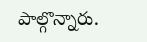పాల్గొన్నారు.